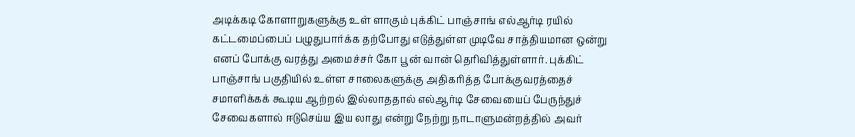அடிக்கடி கோளாறுகளுக்கு உள் ளாகும் புக்கிட் பாஞ்சாங் எல்ஆர்டி ரயில் கட்டமைப்பைப் பழுதுபார்க்க தற்போது எடுத்துள்ள முடிவே சாத்தியமான ஒன்று எனப் போக்கு வரத்து அமைச்சர் கோ பூன் வான் தெரிவித்துள்ளார். புக்கிட் பாஞ்சாங் பகுதியில் உள்ள சாலைகளுக்கு அதிகரித்த போக்குவரத்தைச் சமாளிக்கக் கூடிய ஆற்றல் இல்லாததால் எல்ஆர்டி சேவையைப் பேருந்துச் சேவைகளால் ஈடுசெய்ய இய லாது என்று நேற்று நாடாளுமன்றத்தில் அவர்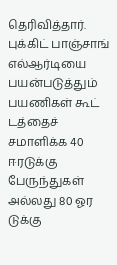தெரிவித்தார்.
புக்கிட் பாஞ்சாங் எல்ஆர்டியை பயன்படுத்தும் பயணிகள் கூட் டத்தைச் சமாளிக்க 40 ஈரடுக்கு பேருந்துகள் அல்லது 80 ஓர டுக்கு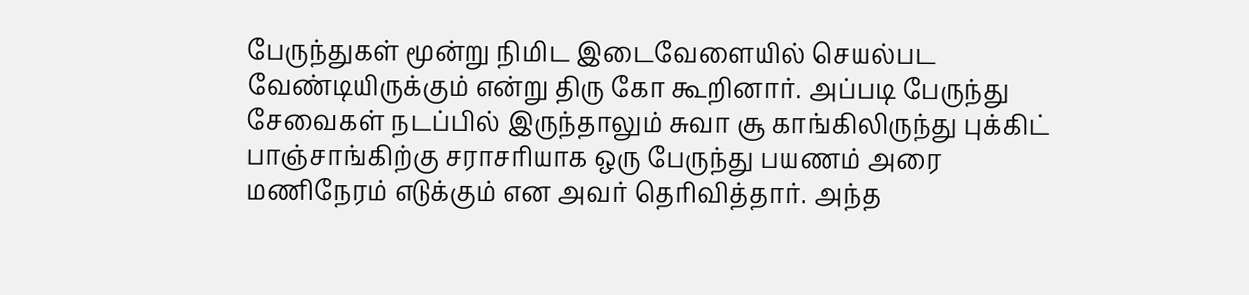பேருந்துகள் மூன்று நிமிட இடைவேளையில் செயல்பட வேண்டியிருக்கும் என்று திரு கோ கூறினார். அப்படி பேருந்து சேவைகள் நடப்பில் இருந்தாலும் சுவா சூ காங்கிலிருந்து புக்கிட் பாஞ்சாங்கிற்கு சராசரியாக ஒரு பேருந்து பயணம் அரை மணிநேரம் எடுக்கும் என அவர் தெரிவித்தார். அந்த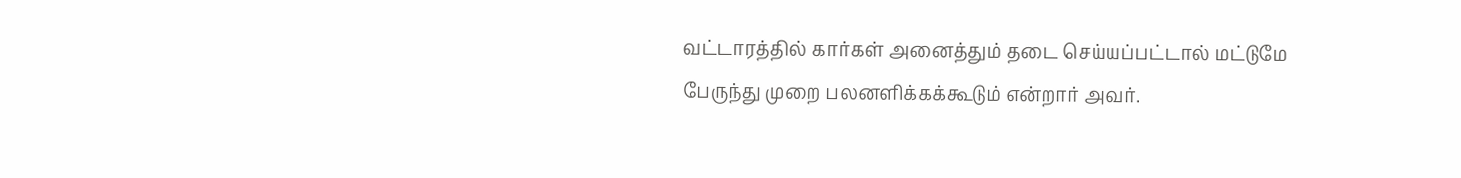வட்டாரத்தில் கார்கள் அனைத்தும் தடை செய்யப்பட்டால் மட்டுமே பேருந்து முறை பலனளிக்கக்கூடும் என்றார் அவர்.